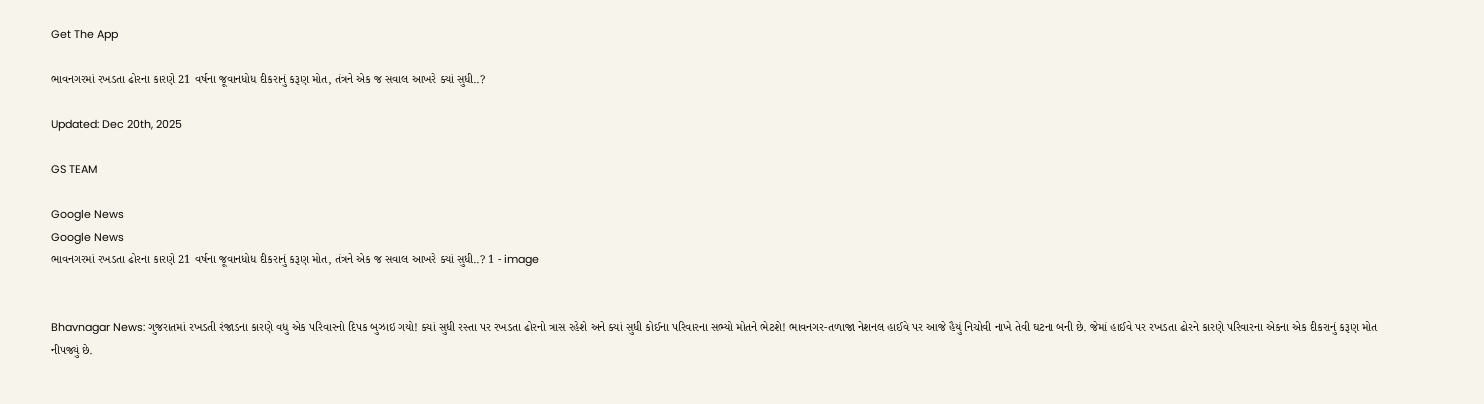Get The App

ભાવનગરમાં રખડતા ઢોરના કારણે 21 વર્ષના જૂવાનધોધ દીકરાનું કરૂણ મોત, તંત્રને એક જ સવાલ આખરે ક્યાં સુધી..?

Updated: Dec 20th, 2025

GS TEAM

Google News
Google News
ભાવનગરમાં રખડતા ઢોરના કારણે 21 વર્ષના જૂવાનધોધ દીકરાનું કરૂણ મોત, તંત્રને એક જ સવાલ આખરે ક્યાં સુધી..? 1 - image


Bhavnagar News: ગુજરાતમાં રખડતી રંજાડના કારણે વધુ એક પરિવારનો દિપક બુઝાઇ ગયો! ક્યાં સુધી રસ્તા પર રખડતા ઢોરનો ત્રાસ રહેશે અને ક્યાં સુધી કોઈના પરિવારના સભ્યો મોતને ભેટશે! ભાવનગર-તળાજા નેશનલ હાઈવે પર આજે હૈયું નિચોવી નાખે તેવી ઘટના બની છે. જેમાં હાઈવે પર રખડતા ઢોરને કારણે પરિવારના એકના એક દીકરાનું કરૂણ મોત નીપજ્યું છે.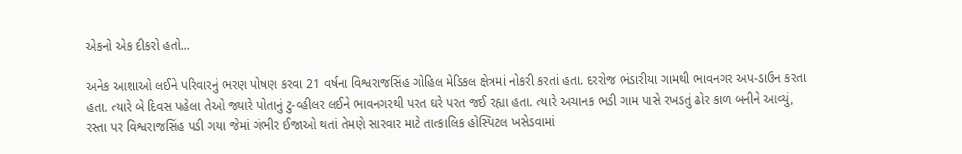એકનો એક દીકરો હતો...

અનેક આશાઓ લઈને પરિવારનું ભરણ પોષણ કરવા 21 વર્ષના વિશ્વરાજસિંહ ગોહિલ મેડિકલ ક્ષેત્રમાં નોકરી કરતાં હતા. દરરોજ ભંડારીયા ગામથી ભાવનગર અપ-ડાઉન કરતા હતા. ત્યારે બે દિવસ પહેલા તેઓ જ્યારે પોતાનું ટુ-વ્હીલર લઈને ભાવનગરથી પરત ઘરે પરત જઈ રહ્યા હતા. ત્યારે અચાનક ભડી ગામ પાસે રખડતું ઢોર કાળ બનીને આવ્યું, રસ્તા પર વિશ્વરાજસિંહ પડી ગયા જેમાં ગંભીર ઈજાઓ થતાં તેમણે સારવાર માટે તાત્કાલિક હોસ્પિટલ ખસેડવામાં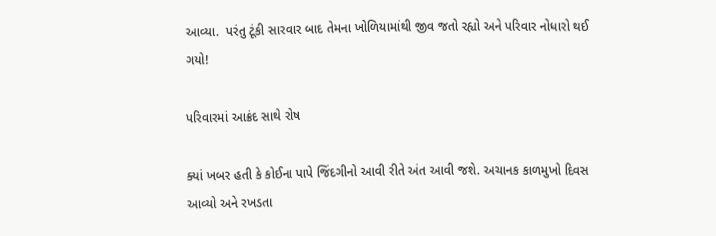આવ્યા.  પરંતુ ટૂંકી સારવાર બાદ તેમના ખોળિયામાંથી જીવ જતો રહ્યો અને પરિવાર નોધારો થઈ ગયો!

પરિવારમાં આક્રંદ સાથે રોષ

ક્યાં ખબર હતી કે કોઈના પાપે જિંદગીનો આવી રીતે અંત આવી જશે. અચાનક કાળમુખો દિવસ આવ્યો અને રખડતા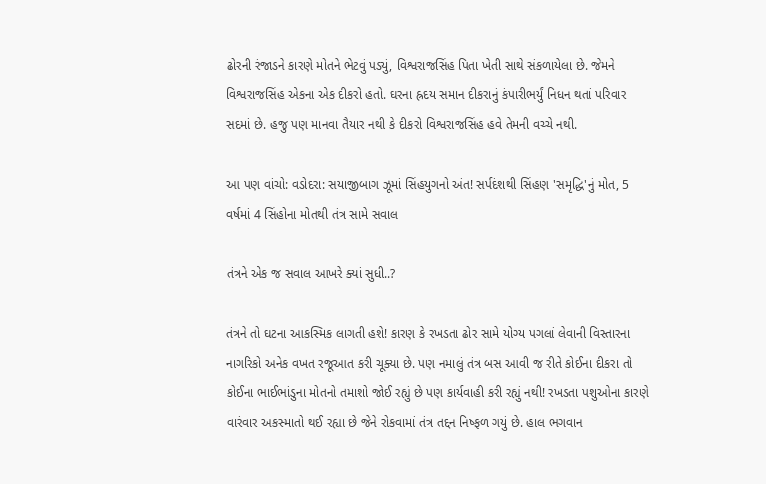ઢોરની રંજાડને કારણે મોતને ભેટવું પડ્યું, વિશ્વરાજસિંહ પિતા ખેતી સાથે સંકળાયેલા છે. જેમને વિશ્વરાજસિંહ એકના એક દીકરો હતો. ઘરના હ્રદય સમાન દીકરાનું કંપારીભર્યું નિધન થતાં પરિવાર સદમાં છે. હજુ પણ માનવા તૈયાર નથી કે દીકરો વિશ્વરાજસિંહ હવે તેમની વચ્ચે નથી.

આ પણ વાંચો: વડોદરા: સયાજીબાગ ઝૂમાં સિંહયુગનો અંત! સર્પદંશથી સિંહણ 'સમૃદ્ધિ'નું મોત, 5 વર્ષમાં 4 સિંહોના મોતથી તંત્ર સામે સવાલ

તંત્રને એક જ સવાલ આખરે ક્યાં સુધી..?

તંત્રને તો ઘટના આકસ્મિક લાગતી હશે! કારણ કે રખડતા ઢોર સામે યોગ્ય પગલાં લેવાની વિસ્તારના નાગરિકો અનેક વખત રજૂઆત કરી ચૂક્યા છે. પણ નમાલું તંત્ર બસ આવી જ રીતે કોઈના દીકરા તો કોઈના ભાઈભાંડુના મોતનો તમાશો જોઈ રહ્યું છે પણ કાર્યવાહી કરી રહ્યું નથી! રખડતા પશુઓના કારણે વારંવાર અકસ્માતો થઈ રહ્યા છે જેને રોકવામાં તંત્ર તદ્દન નિષ્ફળ ગયું છે. હાલ ભગવાન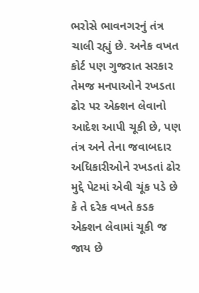ભરોસે ભાવનગરનું તંત્ર ચાલી રહ્યું છે. અનેક વખત કોર્ટ પણ ગુજરાત સરકાર તેમજ મનપાઓને રખડતા ઢોર પર એક્શન લેવાનો આદેશ આપી ચૂકી છે, પણ તંત્ર અને તેના જવાબદાર અધિકારીઓને રખડતાં ઢોર મુદ્દે પેટમાં એવી ચૂંક પડે છે કે તે દરેક વખતે કડક એક્શન લેવામાં ચૂકી જ જાય છે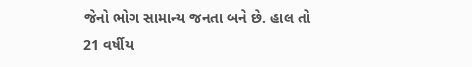જેનો ભોગ સામાન્ય જનતા બને છે. હાલ તો 21 વર્ષીય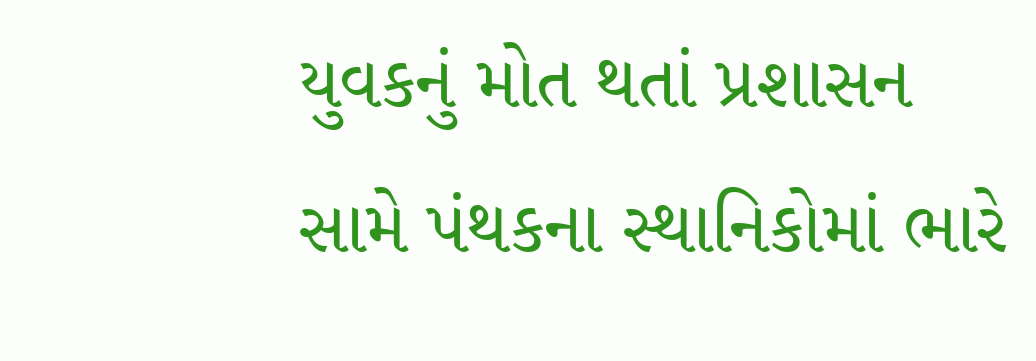યુવકનું મોત થતાં પ્રશાસન સામે પંથકના સ્થાનિકોમાં ભારે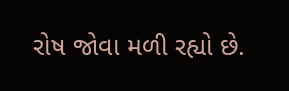રોષ જોવા મળી રહ્યો છે.